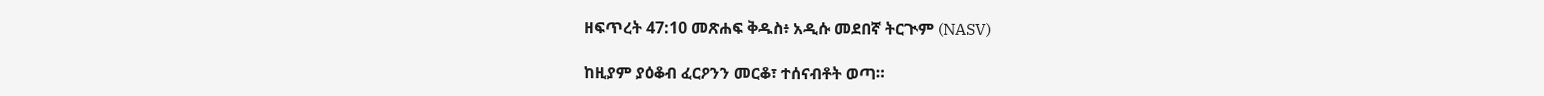ዘፍጥረት 47:10 መጽሐፍ ቅዱስ፥ አዲሱ መደበኛ ትርጒም (NASV)

ከዚያም ያዕቆብ ፈርዖንን መርቆ፣ ተሰናብቶት ወጣ።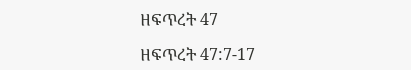ዘፍጥረት 47

ዘፍጥረት 47:7-17